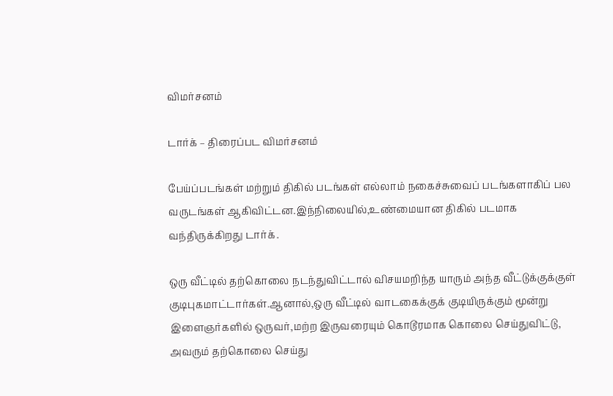விமர்சனம்

டார்க் – திரைப்பட விமர்சனம்

பேய்ப்படங்கள் மற்றும் திகில் படங்கள் எல்லாம் நகைச்சுவைப் படங்களாகிப் பல வருடங்கள் ஆகிவிட்டன.இந்நிலையில்,உண்மையான திகில் படமாக வந்திருக்கிறது டார்க்.

ஒரு வீட்டில் தற்கொலை நடந்துவிட்டால் விசயமறிந்த யாரும் அந்த வீட்டுக்குக்குள் குடிபுகமாட்டார்கள்.ஆனால்,ஒரு வீட்டில் வாடகைக்குக் குடியிருக்கும் மூன்று இளைஞர்களில் ஒருவர்,மற்ற இருவரையும் கொடூரமாக கொலை செய்துவிட்டு, அவரும் தற்கொலை செய்து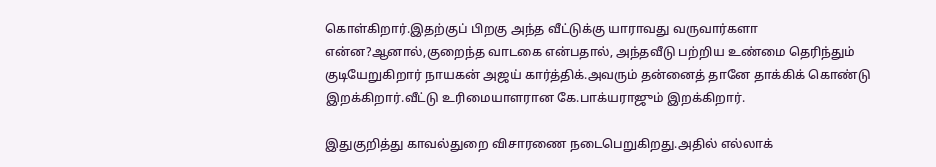கொள்கிறார்.இதற்குப் பிறகு அந்த வீட்டுக்கு யாராவது வருவார்களா என்ன?ஆனால்,குறைந்த வாடகை என்பதால், அந்தவீடு பற்றிய உண்மை தெரிந்தும் குடியேறுகிறார் நாயகன் அஜய் கார்த்திக்.அவரும் தன்னைத் தானே தாக்கிக் கொண்டு இறக்கிறார்.வீட்டு உரிமையாளரான கே.பாக்யராஜும் இறக்கிறார்.

இதுகுறித்து காவல்துறை விசாரணை நடைபெறுகிறது.அதில் எல்லாக்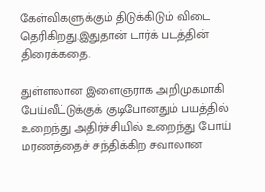கேள்விகளுக்கும் திடுக்கிடும் விடை தெரிகிறது.இதுதான் டார்க் படத்தின் திரைக்கதை.

துள்ளலான இளைஞராக அறிமுகமாகி பேய்வீட்டுக்குக் குடிபோனதும் பயத்தில் உறைந்து அதிர்ச்சியில் உறைந்து போய் மரணத்தைச் சந்திக்கிற சவாலான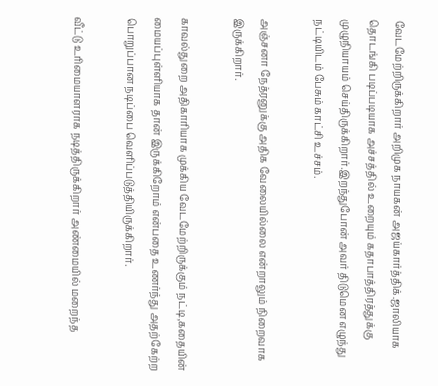வேடமேற்றிருக்கிறார் அறிமுக நாயகன் அஜய்கார்த்திக்.ஜாலியாக தொடங்கி படிப்படியாக அச்சத்தில் உறையும் கதாபாத்திரத்துக்கு முழுநியாயம் செய்திருக்கிறார்.இறந்துபோன் அவர் திடுமென எழுந்து நட்டியிடம் பேசும் காட்சி உச்சம்.

அஞ்சனா நேத்ரனுக்கு அதிக வேலையில்லை என்றாலும் நிறைவாக இருக்கிறார்.

காவல்துறை அதிகாரியாக முக்கிய வேடமேற்றிருக்கும் நட்டி,கதையின் மையப்புள்ளியாக தான் இருக்கிறோம் என்பதை உணர்ந்து அதற்கேற்ற பொறுப்பான நடிப்பை வெளிப்படுத்தியிருக்கிறார்.

வீட்டு உரிமையாளராக நடித்திருக்கிறார் அண்மையில் மறைந்த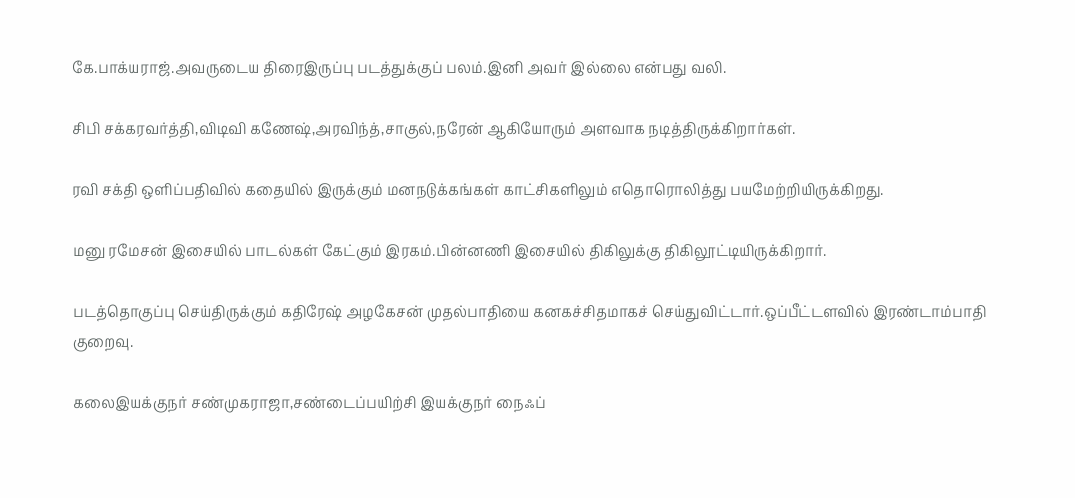கே.பாக்யராஜ்.அவருடைய திரைஇருப்பு படத்துக்குப் பலம்.இனி அவர் இல்லை என்பது வலி.

சிபி சக்கரவர்த்தி,விடிவி கணேஷ்,அரவிந்த்,சாகுல்,நரேன் ஆகியோரும் அளவாக நடித்திருக்கிறார்கள்.

ரவி சக்தி ஒளிப்பதிவில் கதையில் இருக்கும் மனநடுக்கங்கள் காட்சிகளிலும் எதொரொலித்து பயமேற்றியிருக்கிறது.

மனு ரமேசன் இசையில் பாடல்கள் கேட்கும் இரகம்.பின்னணி இசையில் திகிலுக்கு திகிலூட்டியிருக்கிறார்.

படத்தொகுப்பு செய்திருக்கும் கதிரேஷ் அழகேசன் முதல்பாதியை கனகச்சிதமாகச் செய்துவிட்டார்.ஒப்பீட்டளவில் இரண்டாம்பாதி குறைவு.

கலைஇயக்குநர் சண்முகராஜா,சண்டைப்பயிற்சி இயக்குநர் நைஃப்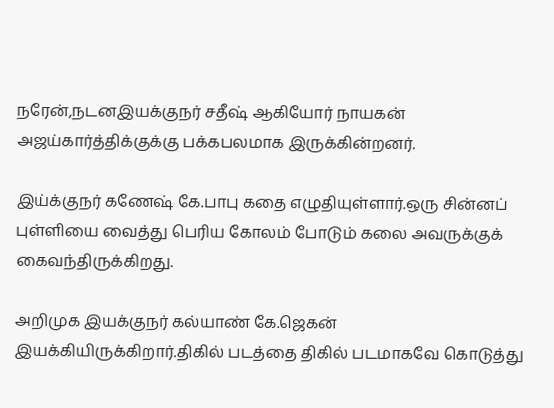நரேன்,நடனஇயக்குநர் சதீஷ் ஆகியோர் நாயகன் அஜய்கார்த்திக்குக்கு பக்கபலமாக இருக்கின்றனர்.

இய்க்குநர் கணேஷ் கே.பாபு கதை எழுதியுள்ளார்.ஒரு சின்னப் புள்ளியை வைத்து பெரிய கோலம் போடும் கலை அவருக்குக் கைவந்திருக்கிறது.

அறிமுக இயக்குநர் கல்யாண் கே.ஜெகன் இயக்கியிருக்கிறார்.திகில் படத்தை திகில் படமாகவே கொடுத்து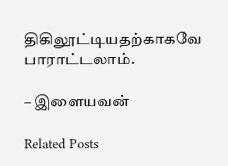திகிலூட்டியதற்காகவே பாராட்டலாம்.

– இளையவன்

Related Posts